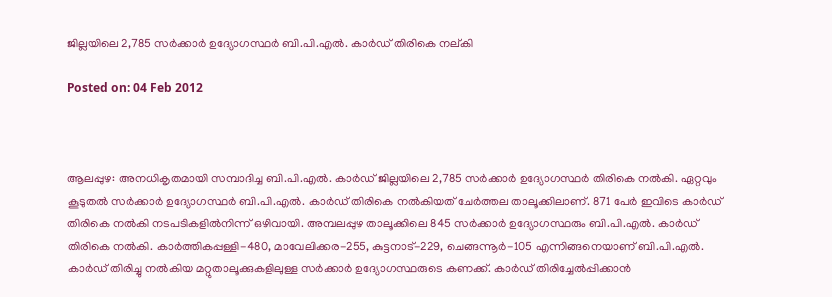ജില്ലയിലെ 2,785 സര്‍ക്കാര്‍ ഉദ്യോഗസ്ഥര്‍ ബി.പി.എല്‍. കാര്‍ഡ് തിരികെ നല്കി

Posted on: 04 Feb 2012



ആലപ്പുഴ: അനധികൃതമായി സമ്പാദിച്ച ബി.പി.എല്‍. കാര്‍ഡ് ജില്ലയിലെ 2,785 സര്‍ക്കാര്‍ ഉദ്യോഗസ്ഥര്‍ തിരികെ നല്‍കി. ഏറ്റവും കൂടുതല്‍ സര്‍ക്കാര്‍ ഉദ്യോഗസ്ഥര്‍ ബി.പി.എല്‍. കാര്‍ഡ് തിരികെ നല്‍കിയത് ചേര്‍ത്തല താലൂക്കിലാണ്. 871 പേര്‍ ഇവിടെ കാര്‍ഡ് തിരികെ നല്‍കി നടപടികളില്‍നിന്ന് ഒഴിവായി. അമ്പലപ്പുഴ താലൂക്കിലെ 845 സര്‍ക്കാര്‍ ഉദ്യോഗസ്ഥരും ബി.പി.എല്‍. കാര്‍ഡ് തിരികെ നല്‍കി. കാര്‍ത്തികപ്പള്ളി-480, മാവേലിക്കര-255, കുട്ടനാട്-229, ചെങ്ങന്നൂര്‍-105 എന്നിങ്ങനെയാണ് ബി.പി.എല്‍. കാര്‍ഡ് തിരിച്ചു നല്‍കിയ മറ്റുതാലൂക്കുകളിലുള്ള സര്‍ക്കാര്‍ ഉദ്യോഗസ്ഥരുടെ കണക്ക്. കാര്‍ഡ് തിരിച്ചേല്‍പ്പിക്കാന്‍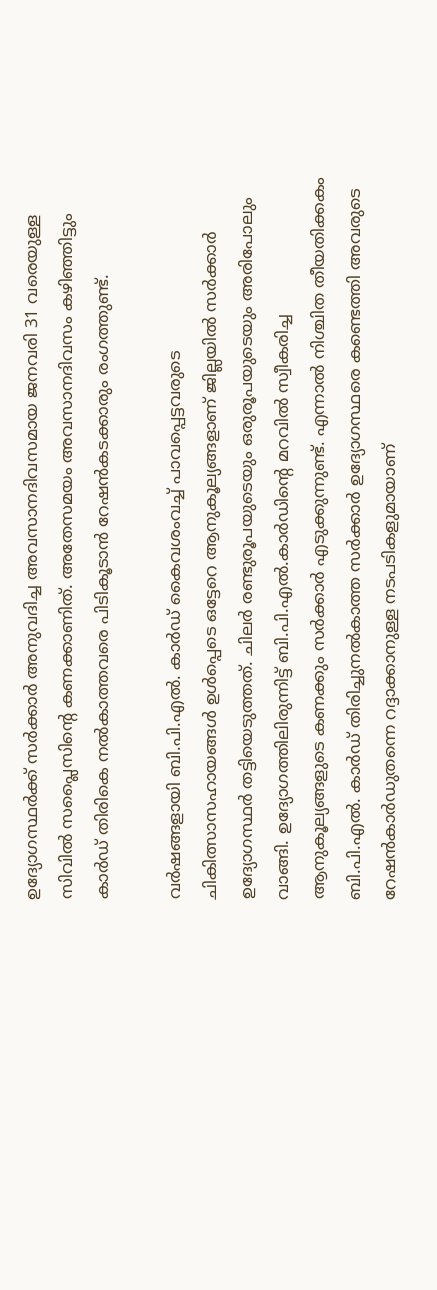ഉദ്യോഗസ്ഥര്‍ക്ക് സര്‍ക്കാര്‍ അനുവദിച്ച അവസാനദിവസമായ ജനവരി 31 വരെയുള്ള സിവില്‍ സപ്ലൈസിന്റെ കണക്കാണിത്. അതേസമയം അവസാനദിവസം കഴിഞ്ഞിട്ടും കാര്‍ഡ് തിരികെ നല്‍കാത്തവരെ പിടികൂടാന്‍ റേഷന്‍കടക്കാരും രംഗത്തുണ്ട്.

വര്‍ഷങ്ങളായി ബി.പി.എല്‍. കാര്‍ഡ് കൈവശംവച്ച് പാവപ്പെട്ടവരുടെ ചികിത്സാസഹായങ്ങള്‍ ഉള്‍പ്പെടെ ഒട്ടേറെ ആനുകൂല്യങ്ങളാണ് ജില്ലയില്‍ സര്‍ക്കാര്‍ ഉദ്യോഗസ്ഥര്‍ തട്ടിയെടുത്തത്. ചിലര്‍ രണ്ടുരൂപയുടെയും ഒരുരൂപയുടെയും അരിപോലും വാങ്ങി. ഉദ്യോഗത്തിലിരുന്നിട്ട് ബി.പി.എല്‍.കാര്‍ഡിന്റെ മറവില്‍ സ്വീകരിച്ച ആനുകൂല്യങ്ങളുടെ കണക്കും സര്‍ക്കാര്‍ എടുക്കുന്നുണ്ട്. എന്നാല്‍ നിശ്ചിത തീയതിക്കകം ബി.പി.എല്‍. കാര്‍ഡ് തിരിച്ചുനല്‍കാത്ത സര്‍ക്കാര്‍ ഉദ്യോഗസ്ഥരെ കണ്ടെത്തി അവരുടെ റേഷന്‍കാര്‍ഡുതന്നെ റദ്ദാക്കാനുള്ള നടപടികളുമായാണ്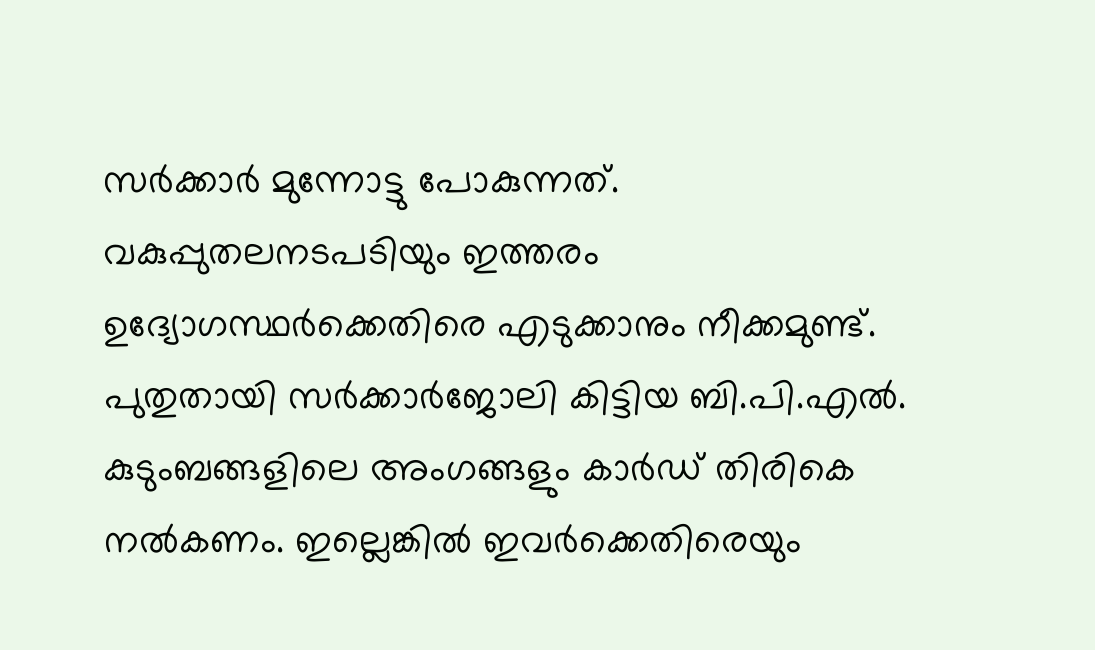സര്‍ക്കാര്‍ മുന്നോട്ടു പോകുന്നത്. വകുപ്പുതലനടപടിയും ഇത്തരം ഉദ്യോഗസ്ഥര്‍ക്കെതിരെ എടുക്കാനും നീക്കമുണ്ട്. പുതുതായി സര്‍ക്കാര്‍ജോലി കിട്ടിയ ബി.പി.എല്‍. കുടുംബങ്ങളിലെ അംഗങ്ങളും കാര്‍ഡ് തിരികെ നല്‍കണം. ഇല്ലെങ്കില്‍ ഇവര്‍ക്കെതിരെയും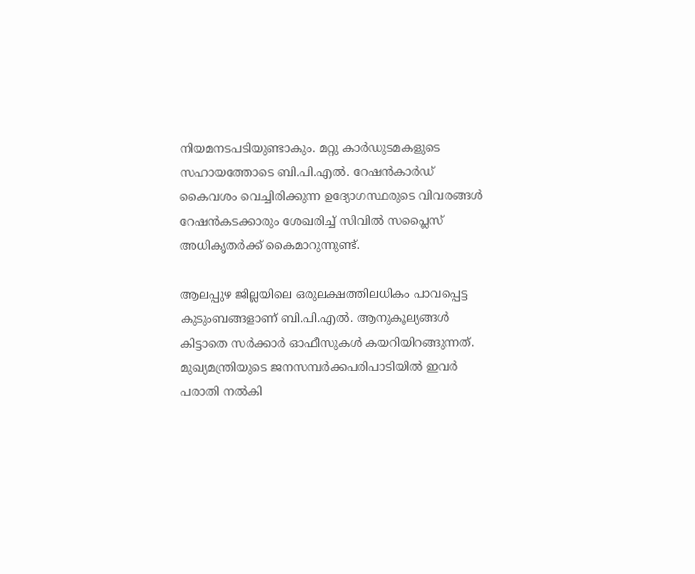നിയമനടപടിയുണ്ടാകും. മറ്റു കാര്‍ഡുടമകളുടെ സഹായത്തോടെ ബി.പി.എല്‍. റേഷന്‍കാര്‍ഡ് കൈവശം വെച്ചിരിക്കുന്ന ഉദ്യോഗസ്ഥരുടെ വിവരങ്ങള്‍ റേഷന്‍കടക്കാരും ശേഖരിച്ച് സിവില്‍ സപ്ലൈസ് അധികൃതര്‍ക്ക് കൈമാറുന്നുണ്ട്.

ആലപ്പുഴ ജില്ലയിലെ ഒരുലക്ഷത്തിലധികം പാവപ്പെട്ട കുടുംബങ്ങളാണ് ബി.പി.എല്‍. ആനുകൂല്യങ്ങള്‍ കിട്ടാതെ സര്‍ക്കാര്‍ ഓഫീസുകള്‍ കയറിയിറങ്ങുന്നത്. മുഖ്യമന്ത്രിയുടെ ജനസമ്പര്‍ക്കപരിപാടിയില്‍ ഇവര്‍ പരാതി നല്‍കി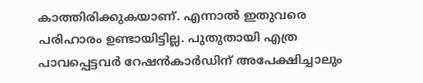കാത്തിരിക്കുകയാണ്. എന്നാല്‍ ഇതുവരെ പരിഹാരം ഉണ്ടായിട്ടില്ല. പുതുതായി എത്ര പാവപ്പെട്ടവര്‍ റേഷന്‍കാര്‍ഡിന് അപേക്ഷിച്ചാലും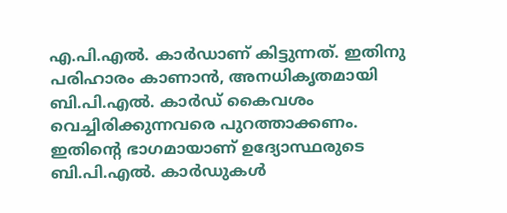എ.പി.എല്‍. കാര്‍ഡാണ് കിട്ടുന്നത്. ഇതിനു പരിഹാരം കാണാന്‍, അനധികൃതമായി ബി.പി.എല്‍. കാര്‍ഡ് കൈവശം വെച്ചിരിക്കുന്നവരെ പുറത്താക്കണം. ഇതിന്റെ ഭാഗമായാണ് ഉദ്യോസ്ഥരുടെ ബി.പി.എല്‍. കാര്‍ഡുകള്‍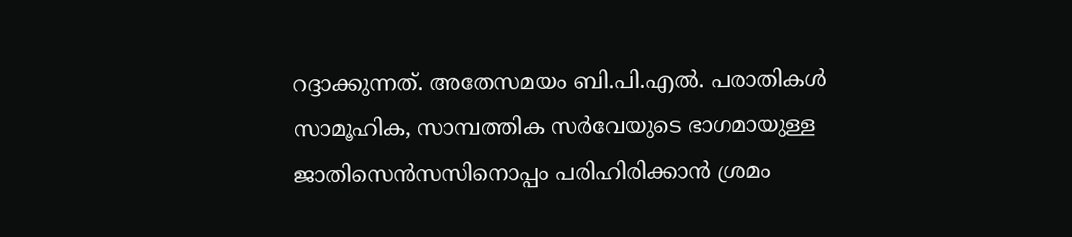റദ്ദാക്കുന്നത്. അതേസമയം ബി.പി.എല്‍. പരാതികള്‍ സാമൂഹിക, സാമ്പത്തിക സര്‍വേയുടെ ഭാഗമായുള്ള ജാതിസെന്‍സസിനൊപ്പം പരിഹിരിക്കാന്‍ ശ്രമം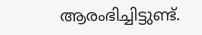ആരംഭിച്ചിട്ടുണ്ട്.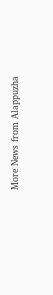More News from Alappuzha